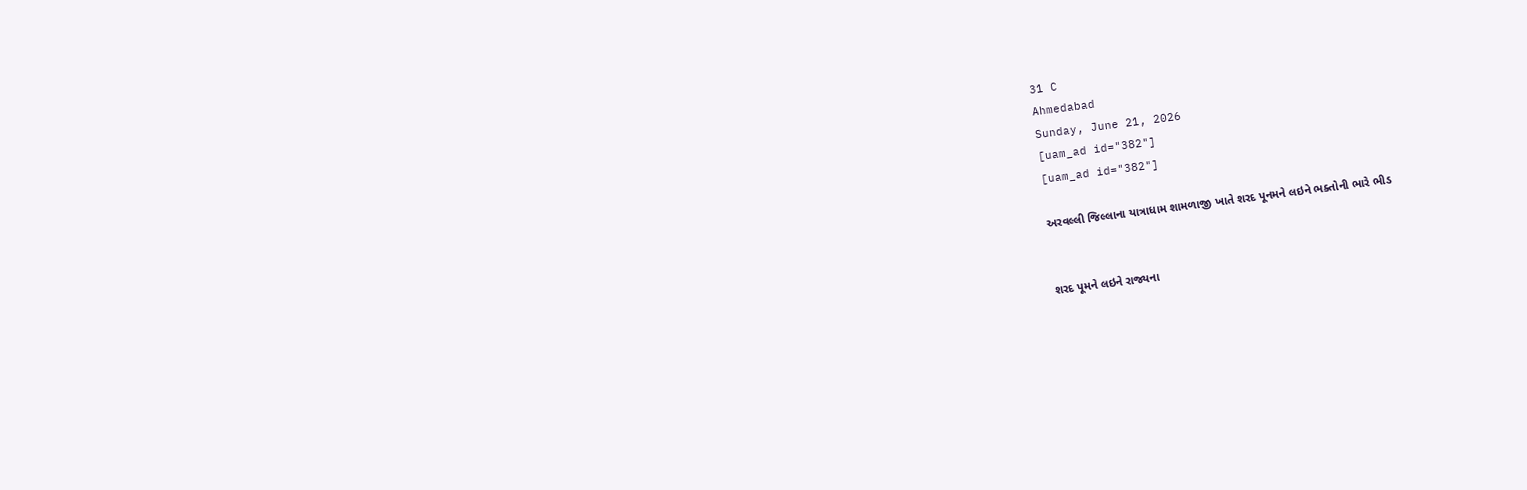31 C
Ahmedabad
Sunday, June 21, 2026
[uam_ad id="382"]
[uam_ad id="382"]

અરવલ્લી જિલ્લાના યાત્રાધામ શામળાજી ખાતે શરદ પૂનમને લઇને ભક્તોની ભારે ભીડ


શરદ પૂમને લઇને રાજ્યના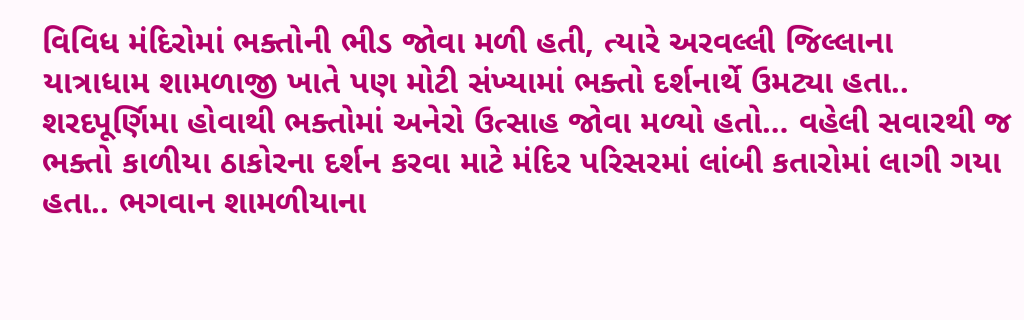વિવિધ મંદિરોમાં ભક્તોની ભીડ જોવા મળી હતી, ત્યારે અરવલ્લી જિલ્લાના
યાત્રાધામ શામળાજી ખાતે પણ મોટી સંખ્યામાં ભક્તો દર્શનાર્થે ઉમટ્યા હતા.. શરદપૂર્ણિમા હોવાથી ભક્તોમાં અનેરો ઉત્સાહ જોવા મળ્યો હતો… વહેલી સવારથી જ ભક્તો કાળીયા ઠાકોરના દર્શન કરવા માટે મંદિર પરિસરમાં લાંબી કતારોમાં લાગી ગયા હતા.. ભગવાન શામળીયાના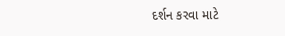દર્શન કરવા માટે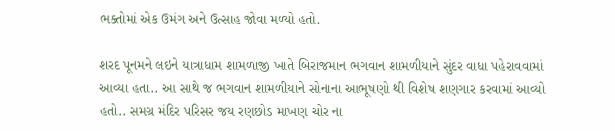ભક્તોમાં એક ઉમંગ અને ઉત્સાહ જોવા મળ્યો હતો.

શરદ પૂનમને લઇને યાત્રાધામ શામળાજી ખાતે બિરાજમાન ભગવાન શામળીયાને સુંદર વાધા પહેરાવવામાં આવ્યા હતા.. આ સાથે જ ભગવાન શામળીયાને સોનાના આભૂષણો થી વિશેષ શણગાર કરવામાં આવ્યો હતો.. સમગ્ર મંદિર પરિસર જય રણછોડ માખણ ચોર ના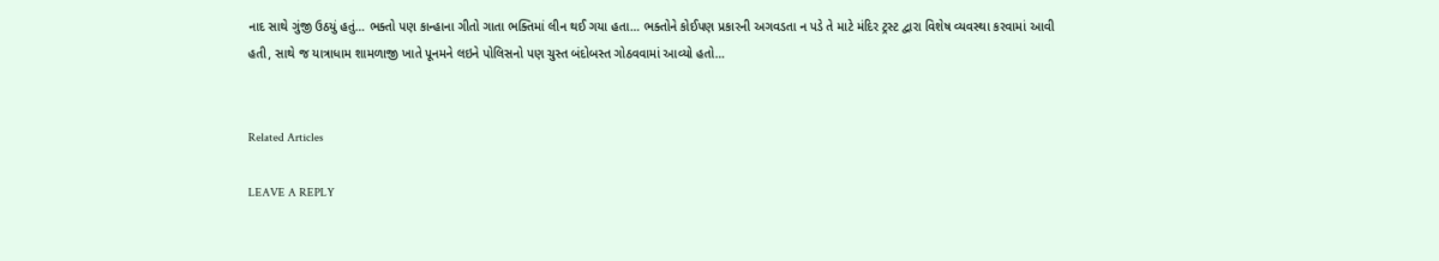નાદ સાથે ગુંજી ઉઠયું હતું… ભક્તો પણ કાન્હાના ગીતો ગાતા ભક્તિમાં લીન થઈ ગયા હતા… ભક્તોને કોઈપણ પ્રકારની અગવડતા ન પડે તે માટે મંદિર ટ્રસ્ટ દ્વારા વિશેષ વ્યવસ્થા કરવામાં આવી હતી, સાથે જ યાત્રાધામ શામળાજી ખાતે પૂનમને લઇને પોલિસનો પણ ચુસ્ત બંદોબસ્ત ગોઠવવામાં આવ્યો હતો…


Related Articles

LEAVE A REPLY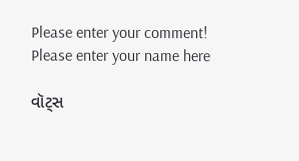Please enter your comment!
Please enter your name here

વૉટ્સ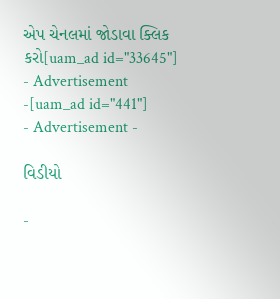એપ ચેનલમાં જોડાવા ક્લિક કરો[uam_ad id="33645"]
- Advertisement -[uam_ad id="441"]
- Advertisement -

વિડીયો

-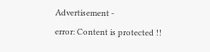Advertisement -
error: Content is protected !!